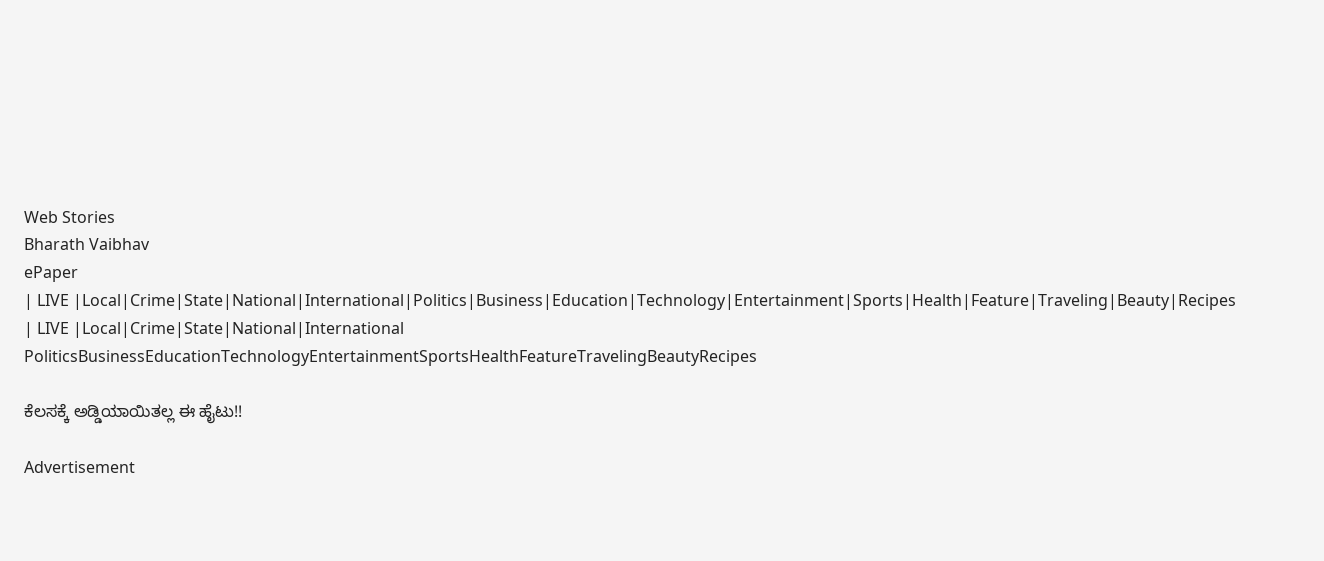Web Stories
Bharath Vaibhav
ePaper
| LIVE |Local|Crime|State|National|International|Politics|Business|Education|Technology|Entertainment|Sports|Health|Feature|Traveling|Beauty|Recipes
| LIVE |Local|Crime|State|National|International
PoliticsBusinessEducationTechnologyEntertainmentSportsHealthFeatureTravelingBeautyRecipes

ಕೆಲಸಕ್ಕೆ ಅಡ್ಡಿಯಾಯಿತಲ್ಲ ಈ ಹೈಟು!!

Advertisement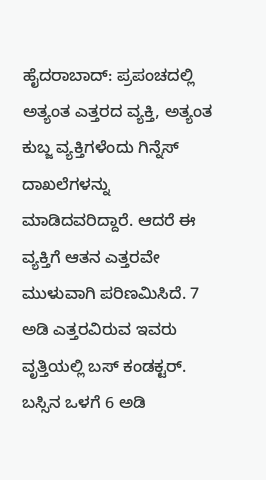ಹೈದರಾಬಾದ್: ಪ್ರಪಂಚದಲ್ಲಿ ಅತ್ಯಂತ ಎತ್ತರದ ವ್ಯಕ್ತಿ, ಅತ್ಯಂತ ಕುಬ್ಜ ವ್ಯಕ್ತಿಗಳೆಂದು ಗಿನ್ನೆಸ್ ದಾಖಲೆಗಳನ್ನು ಮಾಡಿದವರಿದ್ದಾರೆ. ಆದರೆ ಈ ವ್ಯಕ್ತಿಗೆ ಆತನ ಎತ್ತರವೇ ಮುಳುವಾಗಿ ಪರಿಣಮಿಸಿದೆ. 7 ಅಡಿ ಎತ್ತರವಿರುವ ಇವರು ವೃತ್ತಿಯಲ್ಲಿ ಬಸ್ ಕಂಡಕ್ಟರ್. ಬಸ್ಸಿನ ಒಳಗೆ 6 ಅಡಿ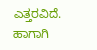ಎತ್ತರವಿದೆ. ಹಾಗಾಗಿ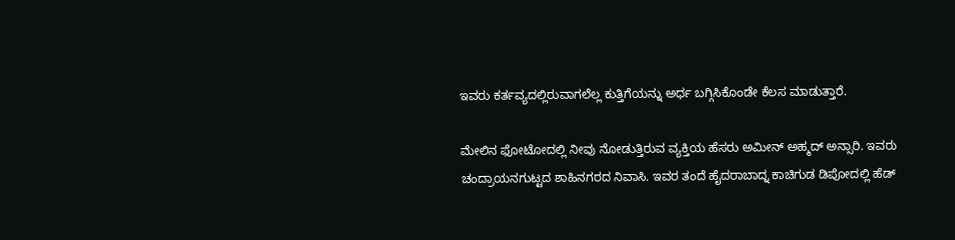ಇವರು ಕರ್ತವ್ಯದಲ್ಲಿರುವಾಗಲೆಲ್ಲ ಕುತ್ತಿಗೆಯನ್ನು ಅರ್ಧ ಬಗ್ಗಿಸಿಕೊಂಡೇ ಕೆಲಸ ಮಾಡುತ್ತಾರೆ.

ಮೇಲಿನ ಫೋಟೋದಲ್ಲಿ ನೀವು ನೋಡುತ್ತಿರುವ ವ್ಯಕ್ತಿಯ ಹೆಸರು ಅಮೀನ್ ಅಹ್ಮದ್ ಅನ್ಸಾರಿ. ಇವರು ಚಂದ್ರಾಯನಗುಟ್ಟದ ಶಾಹಿನಗರದ ನಿವಾಸಿ. ಇವರ ತಂದೆ ಹೈದರಾಬಾದ್ನ ಕಾಚಿಗುಡ ಡಿಪೋದಲ್ಲಿ ಹೆಡ್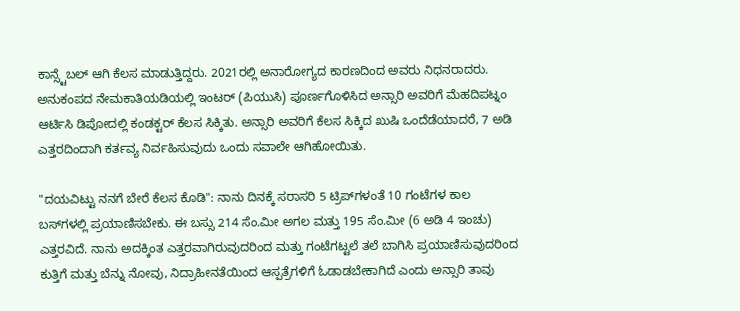ಕಾನ್ಸ್ಟೆಬಲ್ ಆಗಿ ಕೆಲಸ ಮಾಡುತ್ತಿದ್ದರು. 2021ರಲ್ಲಿ ಅನಾರೋಗ್ಯದ ಕಾರಣದಿಂದ ಅವರು ನಿಧನರಾದರು. ಅನುಕಂಪದ ನೇಮಕಾತಿಯಡಿಯಲ್ಲಿ ಇಂಟರ್ (ಪಿಯುಸಿ) ಪೂರ್ಣಗೊಳಿಸಿದ ಅನ್ಸಾರಿ ಅವರಿಗೆ ಮೆಹದಿಪಟ್ನಂ ಆರ್ಟಿಸಿ ಡಿಪೋದಲ್ಲಿ ಕಂಡಕ್ಟರ್ ಕೆಲಸ ಸಿಕ್ಕಿತು. ಅನ್ಸಾರಿ ಅವರಿಗೆ ಕೆಲಸ ಸಿಕ್ಕಿದ ಖುಷಿ ಒಂದೆಡೆಯಾದರೆ, 7 ಅಡಿ ಎತ್ತರದಿಂದಾಗಿ ಕರ್ತವ್ಯ ನಿರ್ವಹಿಸುವುದು ಒಂದು ಸವಾಲೇ ಆಗಿಹೋಯಿತು.

"ದಯವಿಟ್ಟು ನನಗೆ ಬೇರೆ ಕೆಲಸ ಕೊಡಿ": ನಾನು ದಿನಕ್ಕೆ ಸರಾಸರಿ 5 ಟ್ರಿಪ್‌ಗಳಂತೆ 10 ಗಂಟೆಗಳ ಕಾಲ ಬಸ್‌ಗಳಲ್ಲಿ ಪ್ರಯಾಣಿಸಬೇಕು. ಈ ಬಸ್ಸು 214 ಸೆಂ.ಮೀ ಅಗಲ ಮತ್ತು 195 ಸೆಂ.ಮೀ (6 ಅಡಿ 4 ಇಂಚು) ಎತ್ತರವಿದೆ. ನಾನು ಅದಕ್ಕಿಂತ ಎತ್ತರವಾಗಿರುವುದರಿಂದ ಮತ್ತು ಗಂಟೆಗಟ್ಟಲೆ ತಲೆ ಬಾಗಿಸಿ ಪ್ರಯಾಣಿಸುವುದರಿಂದ ಕುತ್ತಿಗೆ ಮತ್ತು ಬೆನ್ನು ನೋವು, ನಿದ್ರಾಹೀನತೆಯಿಂದ ಆಸ್ಪತ್ರೆಗಳಿಗೆ ಓಡಾಡಬೇಕಾಗಿದೆ ಎಂದು ಅನ್ಸಾರಿ ತಾವು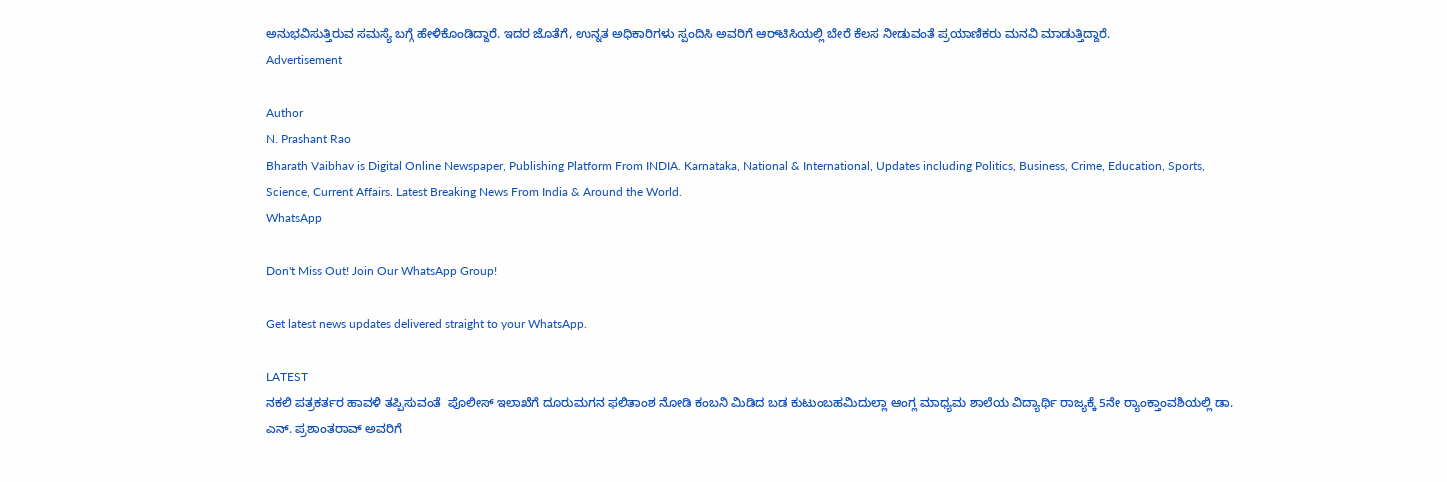ಅನುಭವಿಸುತ್ತಿರುವ ಸಮಸ್ಯೆ ಬಗ್ಗೆ ಹೇಳಿಕೊಂಡಿದ್ದಾರೆ. ಇದರ ಜೊತೆಗೆ, ಉನ್ನತ ಅಧಿಕಾರಿಗಳು ಸ್ಪಂದಿಸಿ ಅವರಿಗೆ ಆರ್‌ಟಿಸಿಯಲ್ಲಿ ಬೇರೆ ಕೆಲಸ ನೀಡುವಂತೆ ಪ್ರಯಾಣಿಕರು ಮನವಿ ಮಾಡುತ್ತಿದ್ದಾರೆ.
Advertisement

Author
N. Prashant Rao
Bharath Vaibhav is Digital Online Newspaper, Publishing Platform From INDIA. Karnataka, National & International, Updates including Politics, Business, Crime, Education, Sports, Science, Current Affairs. Latest Breaking News From India & Around the World.
WhatsApp

Don't Miss Out! Join Our WhatsApp Group!

Get latest news updates delivered straight to your WhatsApp.

LATEST
ನಕಲಿ ಪತ್ರಕರ್ತರ ಹಾವಳಿ ತಪ್ಪಿಸುವಂತೆ  ಪೊಲೀಸ್ ಇಲಾಖೆಗೆ ದೂರುಮಗನ ಫಲಿತಾಂಶ ನೋಡಿ ಕಂಬನಿ ಮಿಡಿದ ಬಡ ಕುಟುಂಬಹಮಿದುಲ್ಲಾ ಆಂಗ್ಲ ಮಾಧ್ಯಮ ಶಾಲೆಯ ವಿದ್ಯಾರ್ಥಿ ರಾಜ್ಯಕ್ಕೆ 5ನೇ ರ್‍ಯಾಂಕ್ತಾಂವಶಿಯಲ್ಲಿ ಡಾ. ಎನ್. ಪ್ರಶಾಂತರಾವ್ ಅವರಿಗೆ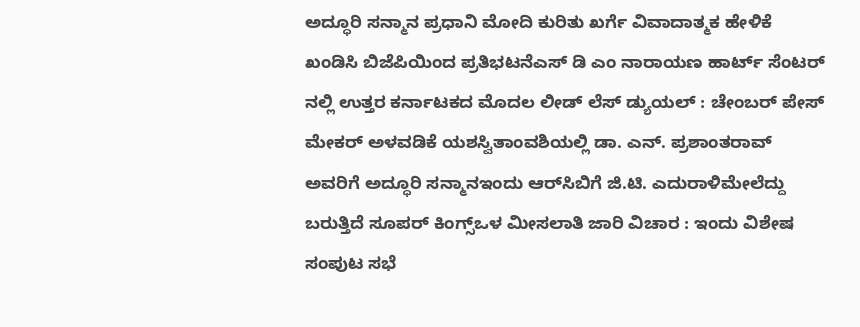ಅದ್ಧೂರಿ ಸನ್ಮಾನ ಪ್ರಧಾನಿ ಮೋದಿ ಕುರಿತು ಖರ್ಗೆ ವಿವಾದಾತ್ಮಕ ಹೇಳಿಕೆ ಖಂಡಿಸಿ ಬಿಜೆಪಿಯಿಂದ ಪ್ರತಿಭಟನೆಎಸ್ ಡಿ ಎಂ ನಾರಾಯಣ ಹಾರ್ಟ್ ಸೆಂಟರ್ ನಲ್ಲಿ ಉತ್ತರ ಕರ್ನಾಟಕದ ಮೊದಲ ಲೀಡ್ ಲೆಸ್ ಡ್ಯುಯಲ್ : ಚೇಂಬರ್ ಪೇಸ್ ಮೇಕರ್ ಅಳವಡಿಕೆ ಯಶಸ್ವಿತಾಂವಶಿಯಲ್ಲಿ ಡಾ. ಎನ್. ಪ್ರಶಾಂತರಾವ್ ಅವರಿಗೆ ಅದ್ಧೂರಿ ಸನ್ಮಾನಇಂದು ಆರ್‌ಸಿಬಿಗೆ ಜಿ.ಟಿ. ಎದುರಾಳಿಮೇಲೆದ್ದು ಬರುತ್ತಿದೆ ಸೂಪರ್ ಕಿಂಗ್ಸ್ಒಳ ಮೀಸಲಾತಿ ಜಾರಿ ವಿಚಾರ : ಇಂದು ವಿಶೇಷ ಸಂಪುಟ ಸಭೆ